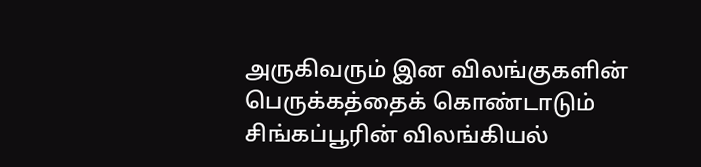அருகிவரும் இன விலங்குகளின் பெருக்கத்தைக் கொண்டாடும் சிங்கப்பூரின் விலங்கியல்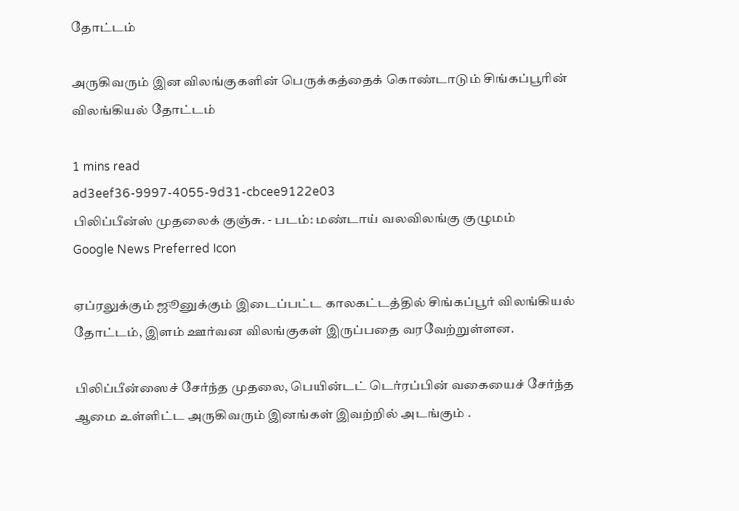தோட்டம்

அருகிவரும் இன விலங்குகளின் பெருக்கத்தைக் கொண்டாடும் சிங்கப்பூரின் விலங்கியல் தோட்டம்

1 mins read
ad3eef36-9997-4055-9d31-cbcee9122e03
பிலிப்பீன்ஸ் முதலைக் குஞ்சு. - படம்: மண்டாய் வலவிலங்கு குழுமம்
Google News Preferred Icon

ஏப்ரலுக்கும் ஜூனுக்கும் இடைப்பட்ட காலகட்டத்தில் சிங்கப்பூர் விலங்கியல் தோட்டம், இளம் ஊர்வன விலங்குகள் இருப்பதை வரவேற்றுள்ளன.

பிலிப்பீன்ஸைச் சேர்ந்த முதலை, பெயின்டட் டெர்ரப்பின் வகையைச் சேர்ந்த ஆமை உள்ளிட்ட அருகிவரும் இனங்கள் இவற்றில் அடங்கும் .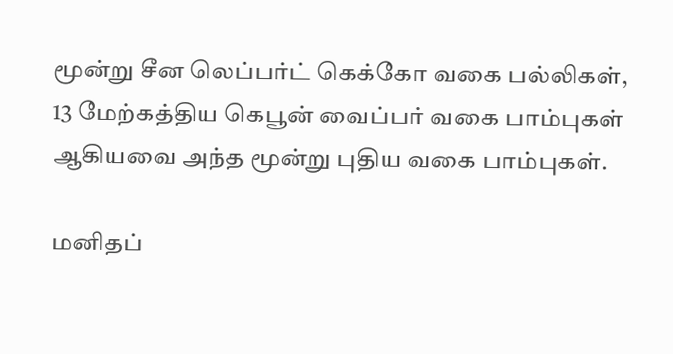மூன்று சீன லெப்பர்ட் கெக்கோ வகை பல்லிகள், 13 மேற்கத்திய கெபூன் வைப்பர் வகை பாம்புகள் ஆகியவை அந்த மூன்று புதிய வகை பாம்புகள்.

மனிதப்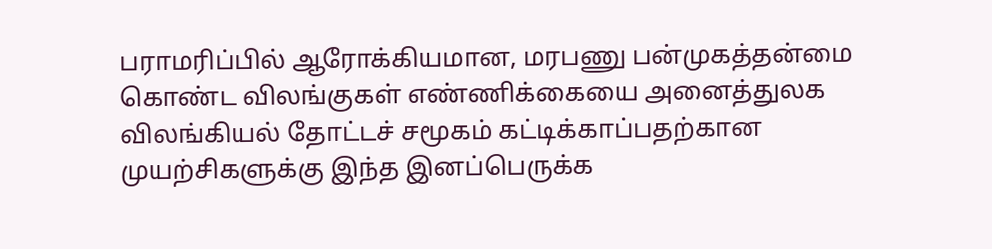பராமரிப்பில் ஆரோக்கியமான, மரபணு பன்முகத்தன்மை கொண்ட விலங்குகள் எண்ணிக்கையை அனைத்துலக விலங்கியல் தோட்டச் சமூகம் கட்டிக்காப்பதற்கான முயற்சிகளுக்கு இந்த இனப்பெருக்க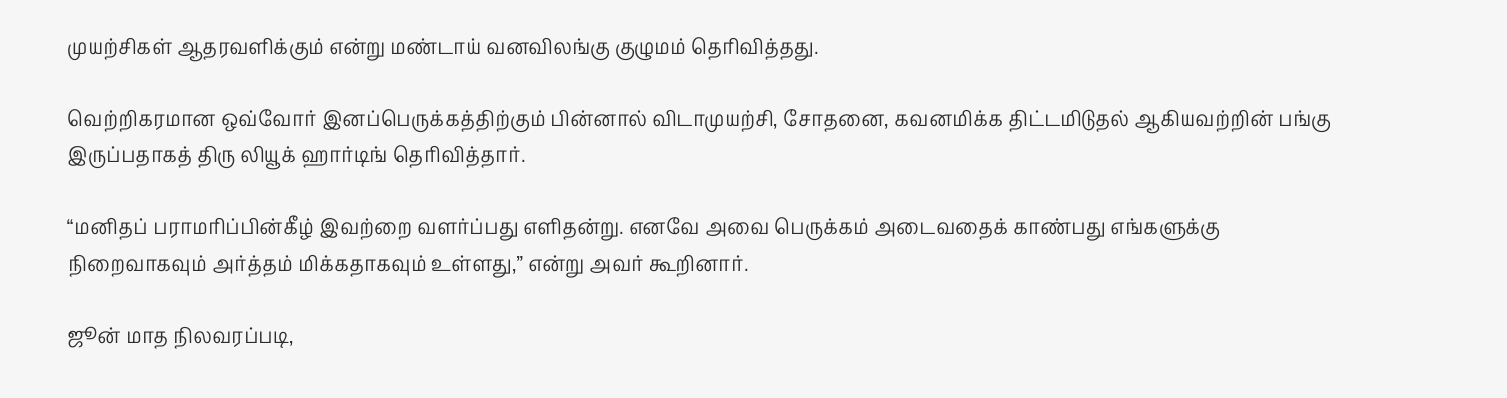முயற்சிகள் ஆதரவளிக்கும் என்று மண்டாய் வனவிலங்கு குழுமம் தெரிவித்தது.

வெற்றிகரமான ஒவ்வோர் இனப்பெருக்கத்திற்கும் பின்னால் விடாமுயற்சி, சோதனை, கவனமிக்க திட்டமிடுதல் ஆகியவற்றின் பங்கு இருப்பதாகத் திரு லியூக் ஹார்டிங் தெரிவித்தார்.

“மனிதப் பராமரிப்பின்கீழ் இவற்றை வளர்ப்பது எளிதன்று. எனவே அவை பெருக்கம் அடைவதைக் காண்பது எங்களுக்கு நிறைவாகவும் அர்த்தம் மிக்கதாகவும் உள்ளது,” என்று அவர் கூறினார்.

ஜூன் மாத நிலவரப்படி,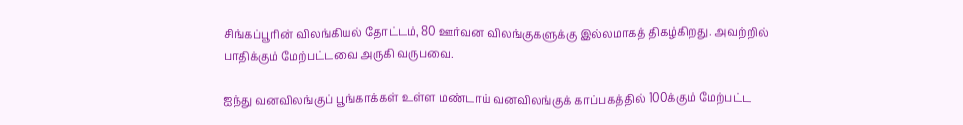சிங்கப்பூரின் விலங்கியல் தோட்டம், 80 ஊர்வன விலங்குகளுக்கு இல்லமாகத் திகழ்கிறது. அவற்றில் பாதிக்கும் மேற்பட்டவை அருகி வருபவை.

ஐந்து வனவிலங்குப் பூங்காக்கள் உள்ள மண்டாய் வனவிலங்குக் காப்பகத்தில் 100க்கும் மேற்பட்ட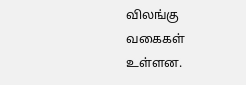விலங்கு வகைகள் உள்ளன.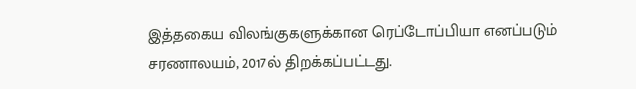இத்தகைய விலங்குகளுக்கான ரெப்டோப்பியா எனப்படும் சரணாலயம், 2017ல் திறக்கப்பட்டது.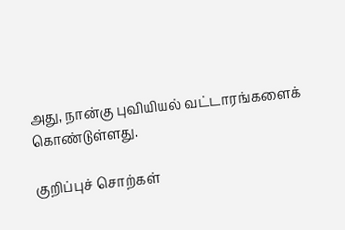அது, நான்கு புவியியல் வட்டாரங்களைக் கொண்டுள்ளது.

குறிப்புச் சொற்கள்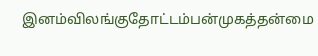இனம்விலங்குதோட்டம்பன்முகத்தன்மை